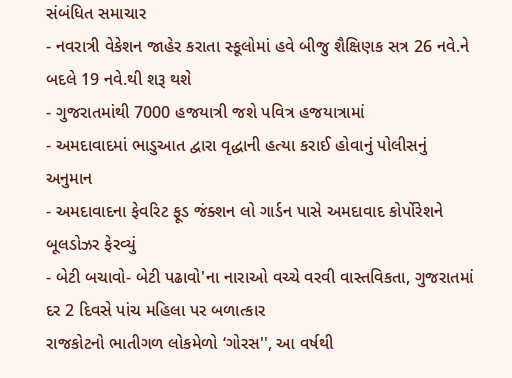સંબંધિત સમાચાર
- નવરાત્રી વેકેશન જાહેર કરાતા સ્કૂલોમાં હવે બીજુ શૈક્ષિણક સત્ર 26 નવે.ને બદલે 19 નવે.થી શરૂ થશે
- ગુજરાતમાંથી 7000 હજયાત્રી જશે પવિત્ર હજયાત્રામાં
- અમદાવાદમાં ભાડુઆત દ્વારા વૃદ્ધાની હત્યા કરાઈ હોવાનું પોલીસનું અનુમાન
- અમદાવાદના ફેવરિટ ફૂડ જંક્શન લો ગાર્ડન પાસે અમદાવાદ કોર્પોરેશને બૂલડોઝર ફેરવ્યું
- બેટી બચાવો- બેટી પઢાવો'ના નારાઓ વચ્ચે વરવી વાસ્તવિકતા, ગુજરાતમાં દર 2 દિવસે પાંચ મહિલા પર બળાત્કાર
રાજકોટનો ભાતીગળ લોકમેળો ‘ગોરસ'', આ વર્ષથી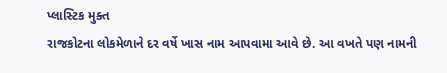પ્લાસ્ટિક મુક્ત
રાજકોટના લોકમેળાને દર વર્ષે ખાસ નામ આપવામા આવે છે. આ વખતે પણ નામની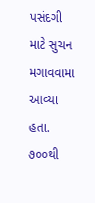પસંદગી માટે સુચન મગાવવામા આવ્યા હતા. ૭૦૦થી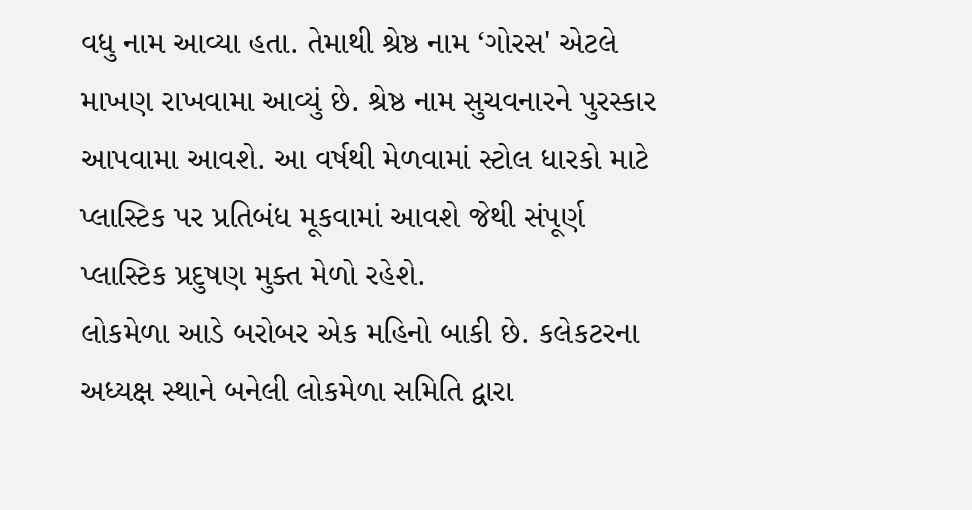વધુ નામ આવ્યા હતા. તેમાથી શ્રેષ્ઠ નામ ‘ગોરસ' એટલે માખણ રાખવામા આવ્યું છે. શ્રેષ્ઠ નામ સુચવનારને પુરસ્કાર આપવામા આવશે. આ વર્ષથી મેળવામાં સ્ટોલ ધારકો માટે પ્લાસ્ટિક પર પ્રતિબંધ મૂકવામાં આવશે જેથી સંપૂર્ણ પ્લાસ્ટિક પ્રદુષણ મુક્ત મેળો રહેશે.
લોકમેળા આડે બરોબર એક મહિનો બાકી છે. કલેકટરના અધ્યક્ષ સ્થાને બનેલી લોકમેળા સમિતિ દ્વારા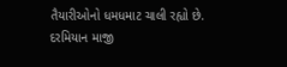તૈયારીઓનો ધમધમાટ ચાલી રહ્યો છે. દરમિયાન માજી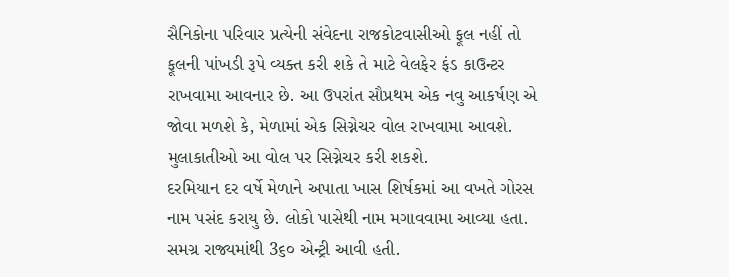સૈનિકોના પરિવાર પ્રત્યેની સંવેદના રાજકોટવાસીઓ ફૂલ નહીં તો ફૂલની પાંખડી રૂપે વ્યક્ત કરી શકે તે માટે વેલફેર ફંડ કાઉન્ટર રાખવામા આવનાર છે. આ ઉપરાંત સૌપ્રથમ એક નવુ આકર્ષણ એ જોવા મળશે કે, મેળામાં એક સિગ્નેચર વોલ રાખવામા આવશે. મુલાકાતીઓ આ વોલ પર સિગ્નેચર કરી શકશે.
દરમિયાન દર વર્ષે મેળાને અપાતા ખાસ શિર્ષકમાં આ વખતે ગોરસ નામ પસંદ કરાયુ છે. લોકો પાસેથી નામ મગાવવામા આવ્યા હતા. સમગ્ર રાજ્યમાંથી 3૬૦ એન્ટ્રી આવી હતી.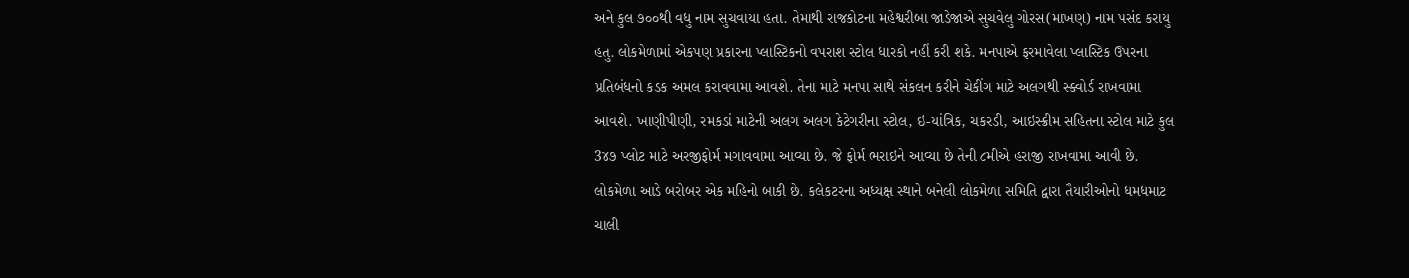અને કુલ ૭૦૦થી વધુ નામ સુચવાયા હતા. તેમાથી રાજકોટના મહેશ્વરીબા જાડેજાએ સુચવેલુ ગોરસ(માખણ) નામ પસંદ કરાયુ હતુ. લોકમેળામાં એકપણ પ્રકારના પ્લાસ્ટિકનો વપરાશ સ્ટોલ ધારકો નહીં કરી શકે. મનપાએ ફરમાવેલા પ્લાસ્ટિક ઉપરના પ્રતિબંધનો કડક અમલ કરાવવામા આવશે. તેના માટે મનપા સાથે સંકલન કરીને ચેકીંગ માટે અલગથી સ્ક્વોર્ડ રાખવામા આવશે. ખાણીપીણી, રમકડાં માટેની અલગ અલગ કેટેગરીના સ્ટોલ, ઇ-યાંત્રિક, ચકરડી, આઇસ્ક્રીમ સહિતના સ્ટોલ માટે કુલ 3૪૭ પ્લોટ માટે અરજીફોર્મ મગાવવામા આવ્યા છે. જે ફોર્મ ભરાઇને આવ્યા છે તેની ૮મીએ હરાજી રાખવામા આવી છે.
લોકમેળા આડે બરોબર એક મહિનો બાકી છે. કલેકટરના અધ્યક્ષ સ્થાને બનેલી લોકમેળા સમિતિ દ્વારા તૈયારીઓનો ધમધમાટ ચાલી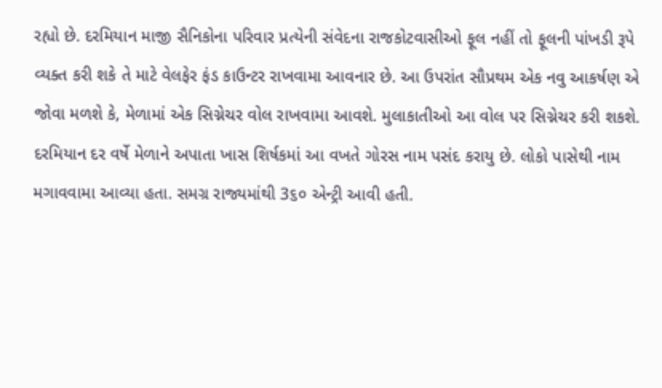રહ્યો છે. દરમિયાન માજી સૈનિકોના પરિવાર પ્રત્યેની સંવેદના રાજકોટવાસીઓ ફૂલ નહીં તો ફૂલની પાંખડી રૂપે વ્યક્ત કરી શકે તે માટે વેલફેર ફંડ કાઉન્ટર રાખવામા આવનાર છે. આ ઉપરાંત સૌપ્રથમ એક નવુ આકર્ષણ એ જોવા મળશે કે, મેળામાં એક સિગ્નેચર વોલ રાખવામા આવશે. મુલાકાતીઓ આ વોલ પર સિગ્નેચર કરી શકશે.
દરમિયાન દર વર્ષે મેળાને અપાતા ખાસ શિર્ષકમાં આ વખતે ગોરસ નામ પસંદ કરાયુ છે. લોકો પાસેથી નામ મગાવવામા આવ્યા હતા. સમગ્ર રાજ્યમાંથી 3૬૦ એન્ટ્રી આવી હતી.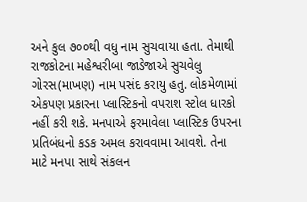અને કુલ ૭૦૦થી વધુ નામ સુચવાયા હતા. તેમાથી રાજકોટના મહેશ્વરીબા જાડેજાએ સુચવેલુ ગોરસ(માખણ) નામ પસંદ કરાયુ હતુ. લોકમેળામાં એકપણ પ્રકારના પ્લાસ્ટિકનો વપરાશ સ્ટોલ ધારકો નહીં કરી શકે. મનપાએ ફરમાવેલા પ્લાસ્ટિક ઉપરના પ્રતિબંધનો કડક અમલ કરાવવામા આવશે. તેના માટે મનપા સાથે સંકલન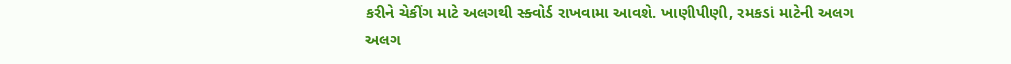કરીને ચેકીંગ માટે અલગથી સ્ક્વોર્ડ રાખવામા આવશે. ખાણીપીણી, રમકડાં માટેની અલગ અલગ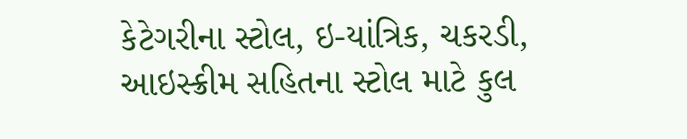કેટેગરીના સ્ટોલ, ઇ-યાંત્રિક, ચકરડી, આઇસ્ક્રીમ સહિતના સ્ટોલ માટે કુલ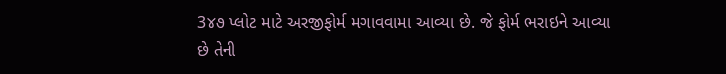3૪૭ પ્લોટ માટે અરજીફોર્મ મગાવવામા આવ્યા છે. જે ફોર્મ ભરાઇને આવ્યા છે તેની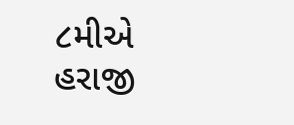૮મીએ હરાજી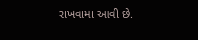રાખવામા આવી છે.